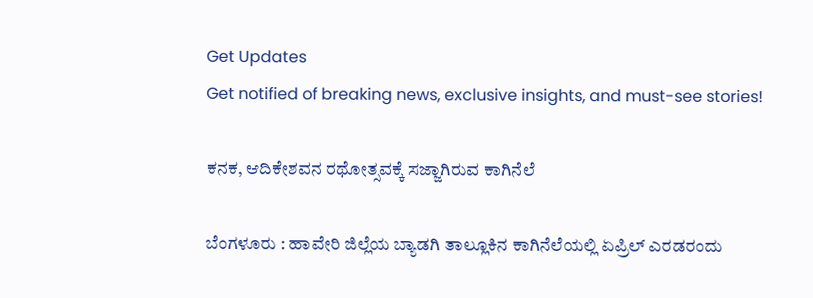Get Updates
Get notified of breaking news, exclusive insights, and must-see stories!

ಕನಕ, ಆದಿಕೇಶವನ ರಥೋತ್ಸವಕ್ಕೆ ಸಜ್ಜಾಗಿರುವ ಕಾಗಿನೆಲೆ

ಬೆಂಗಳೂರು : ಹಾವೇರಿ ಜಿಲ್ಲೆಯ ಬ್ಯಾಡಗಿ ತಾಲ್ಲೂಕಿನ ಕಾಗಿನೆಲೆಯಲ್ಲಿ ಏಪ್ರಿಲ್‌ ಎರಡರಂದು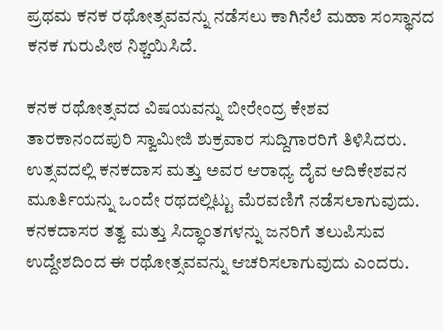ಪ್ರಥಮ ಕನಕ ರಥೋತ್ಸವವನ್ನು ನಡೆಸಲು ಕಾಗಿನೆಲೆ ಮಹಾ ಸಂಸ್ಥಾನದ ಕನಕ ಗುರುಪೀಠ ನಿಶ್ಚಯಿಸಿದೆ.

ಕನಕ ರಥೋತ್ಸವದ ವಿಷಯವನ್ನು ಬೀರೇಂದ್ರ ಕೇಶವ ತಾರಕಾನಂದಪುರಿ ಸ್ವಾಮೀಜಿ ಶುಕ್ರವಾರ ಸುದ್ದಿಗಾರರಿಗೆ ತಿಳಿಸಿದರು. ಉತ್ಸವದಲ್ಲಿ ಕನಕದಾಸ ಮತ್ತು ಅವರ ಆರಾಧ್ಯ ದೈವ ಆದಿಕೇಶವನ ಮೂರ್ತಿಯನ್ನು ಒಂದೇ ರಥದಲ್ಲಿಟ್ಟು ಮೆರವಣಿಗೆ ನಡೆಸಲಾಗುವುದು. ಕನಕದಾಸರ ತತ್ವ ಮತ್ತು ಸಿದ್ಧಾಂತಗಳನ್ನು ಜನರಿಗೆ ತಲುಪಿಸುವ ಉದ್ದೇಶದಿಂದ ಈ ರಥೋತ್ಸವವನ್ನು ಆಚರಿಸಲಾಗುವುದು ಎಂದರು.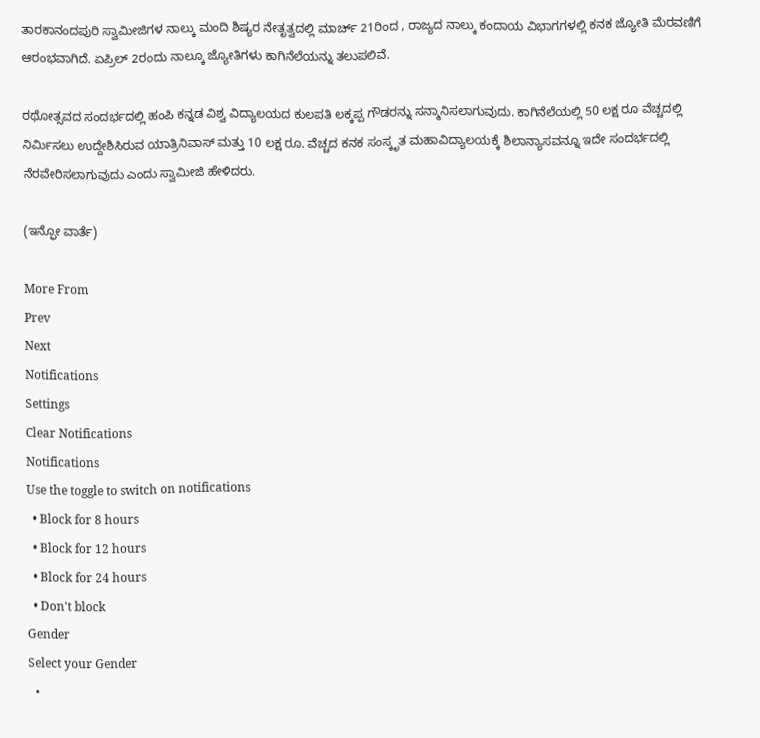ತಾರಕಾನಂದಪುರಿ ಸ್ವಾಮೀಜಿಗಳ ನಾಲ್ಕು ಮಂದಿ ಶಿಷ್ಯರ ನೇತೃತ್ವದಲ್ಲಿ ಮಾರ್ಚ್‌ 21ರಿಂದ , ರಾಜ್ಯದ ನಾಲ್ಕು ಕಂದಾಯ ವಿಭಾಗಗಳಲ್ಲಿ ಕನಕ ಜ್ಯೋತಿ ಮೆರವಣಿಗೆ ಆರಂಭವಾಗಿದೆ. ಏಪ್ರಿಲ್‌ 2ರಂದು ನಾಲ್ಕೂ ಜ್ಯೋತಿಗಳು ಕಾಗಿನೆಲೆಯನ್ನು ತಲುಪಲಿವೆ.

ರಥೋತ್ಸವದ ಸಂದರ್ಭದಲ್ಲಿ ಹಂಪಿ ಕನ್ನಡ ವಿಶ್ವ ವಿದ್ಯಾಲಯದ ಕುಲಪತಿ ಲಕ್ಕಪ್ಪ ಗೌಡರನ್ನು ಸನ್ಮಾನಿಸಲಾಗುವುದು. ಕಾಗಿನೆಲೆಯಲ್ಲಿ 50 ಲಕ್ಷ ರೂ ವೆಚ್ಚದಲ್ಲಿ ನಿರ್ಮಿಸಲು ಉದ್ದೇಶಿಸಿರುವ ಯಾತ್ರಿನಿವಾಸ್‌ ಮತ್ತು 10 ಲಕ್ಷ ರೂ. ವೆಚ್ಚದ ಕನಕ ಸಂಸ್ಕೃತ ಮಹಾವಿದ್ಯಾಲಯಕ್ಕೆ ಶಿಲಾನ್ಯಾಸವನ್ನೂ ಇದೇ ಸಂದರ್ಭದಲ್ಲಿ ನೆರವೇರಿಸಲಾಗುವುದು ಎಂದು ಸ್ವಾಮೀಜಿ ಹೇಳಿದರು.

(ಇನ್ಫೋ ವಾರ್ತೆ)

More From
Prev
Next
Notifications
Settings
Clear Notifications
Notifications
Use the toggle to switch on notifications
  • Block for 8 hours
  • Block for 12 hours
  • Block for 24 hours
  • Don't block
Gender
Select your Gender
  •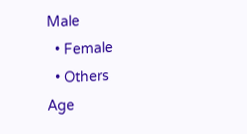Male
  • Female
  • Others
Age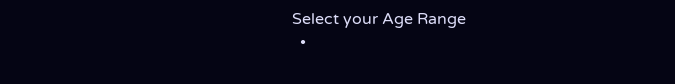Select your Age Range
  •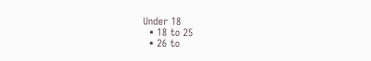Under 18
  • 18 to 25
  • 26 to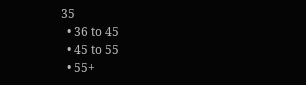35
  • 36 to 45
  • 45 to 55
  • 55+